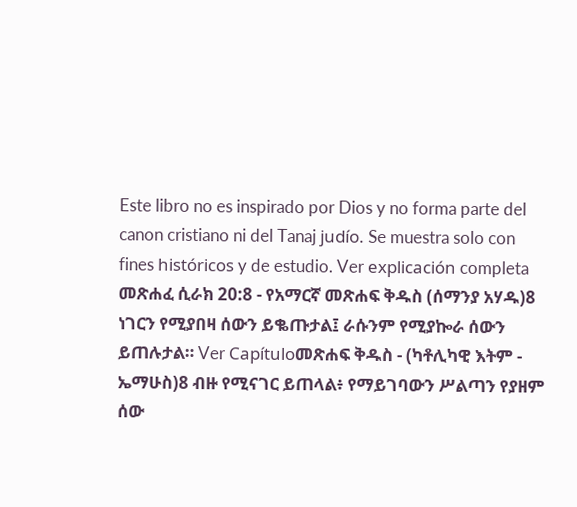Este libro no es inspirado por Dios y no forma parte del canon cristiano ni del Tanaj judío. Se muestra solo con fines históricos y de estudio. Ver explicación completa መጽሐፈ ሲራክ 20:8 - የአማርኛ መጽሐፍ ቅዱስ (ሰማንያ አሃዱ)8 ነገርን የሚያበዛ ሰውን ይቈጡታል፤ ራሱንም የሚያኰራ ሰውን ይጠሉታል። Ver Capítuloመጽሐፍ ቅዱስ - (ካቶሊካዊ እትም - ኤማሁስ)8 ብዙ የሚናገር ይጠላል፥ የማይገባውን ሥልጣን የያዘም ሰው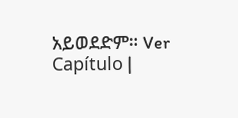አይወደድም። Ver Capítulo |